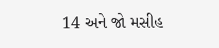14 અને જો મસીહ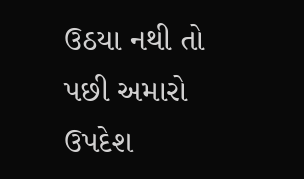ઉઠયા નથી તો પછી અમારો ઉપદેશ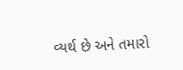વ્યર્થ છે અને તમારો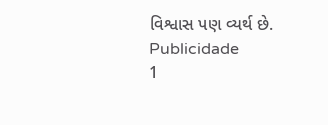વિશ્વાસ પણ વ્યર્થ છે.
Publicidade
1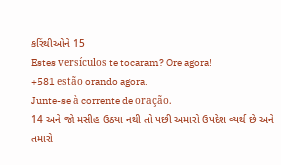કરિંથીઓને 15
Estes versículos te tocaram? Ore agora!
+581 estão orando agora.
Junte-se à corrente de oração.
14 અને જો મસીહ ઉઠયા નથી તો પછી અમારો ઉપદેશ વ્યર્થ છે અને તમારો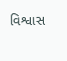વિશ્વાસ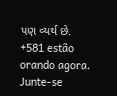પણ વ્યર્થ છે.
+581 estão orando agora.
Junte-se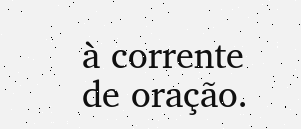à corrente de oração.